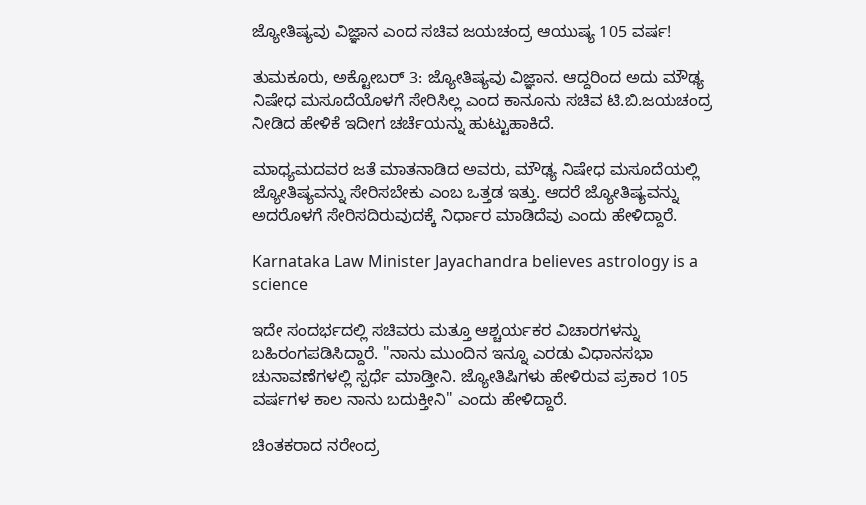ಜ್ಯೋತಿಷ್ಯವು ವಿಜ್ಞಾನ ಎಂದ ಸಚಿವ ಜಯಚಂದ್ರ ಆಯುಷ್ಯ 105 ವರ್ಷ!

ತುಮಕೂರು, ಅಕ್ಟೋಬರ್ 3: ಜ್ಯೋತಿಷ್ಯವು ವಿಜ್ಞಾನ. ಆದ್ದರಿಂದ ಅದು ಮೌಢ್ಯ ನಿಷೇಧ ಮಸೂದೆಯೊಳಗೆ ಸೇರಿಸಿಲ್ಲ ಎಂದ ಕಾನೂನು ಸಚಿವ ಟಿ.ಬಿ.ಜಯಚಂದ್ರ ನೀಡಿದ ಹೇಳಿಕೆ ಇದೀಗ ಚರ್ಚೆಯನ್ನು ಹುಟ್ಟುಹಾಕಿದೆ.

ಮಾಧ್ಯಮದವರ ಜತೆ ಮಾತನಾಡಿದ ಅವರು, ಮೌಢ್ಯ ನಿಷೇಧ ಮಸೂದೆಯಲ್ಲಿ ಜ್ಯೋತಿಷ್ಯವನ್ನು ಸೇರಿಸಬೇಕು ಎಂಬ ಒತ್ತಡ ಇತ್ತು. ಆದರೆ ಜ್ಯೋತಿಷ್ಯವನ್ನು ಅದರೊಳಗೆ ಸೇರಿಸದಿರುವುದಕ್ಕೆ ನಿರ್ಧಾರ ಮಾಡಿದೆವು ಎಂದು ಹೇಳಿದ್ದಾರೆ.

Karnataka Law Minister Jayachandra believes astrology is a science

ಇದೇ ಸಂದರ್ಭದಲ್ಲಿ ಸಚಿವರು ಮತ್ತೂ ಆಶ್ಚರ್ಯಕರ ವಿಚಾರಗಳನ್ನು ಬಹಿರಂಗಪಡಿಸಿದ್ದಾರೆ. "ನಾನು ಮುಂದಿನ ಇನ್ನೂ ಎರಡು ವಿಧಾನಸಭಾ ಚುನಾವಣೆಗಳಲ್ಲಿ ಸ್ಪರ್ಧೆ ಮಾಡ್ತೀನಿ. ಜ್ಯೋತಿಷಿಗಳು ಹೇಳಿರುವ ಪ್ರಕಾರ 105 ವರ್ಷಗಳ ಕಾಲ ನಾನು ಬದುಕ್ತೀನಿ" ಎಂದು ಹೇಳಿದ್ದಾರೆ.

ಚಿಂತಕರಾದ ನರೇಂದ್ರ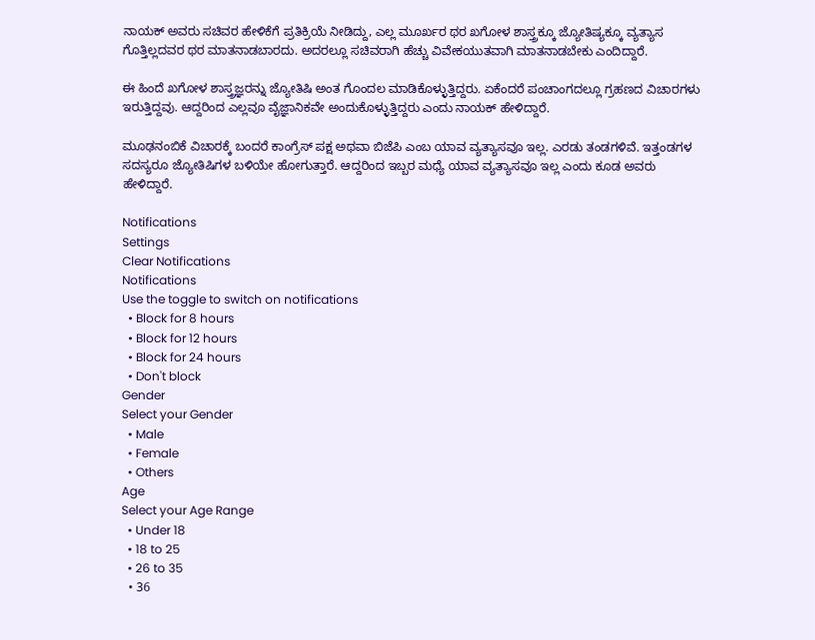ನಾಯಕ್ ಅವರು ಸಚಿವರ ಹೇಳಿಕೆಗೆ ಪ್ರತಿಕ್ರಿಯೆ ನೀಡಿದ್ದು, ಎಲ್ಲ ಮೂರ್ಖರ ಥರ ಖಗೋಳ ಶಾಸ್ತ್ರಕ್ಕೂ ಜ್ಯೋತಿಷ್ಯಕ್ಕೂ ವ್ಯತ್ಯಾಸ ಗೊತ್ತಿಲ್ಲದವರ ಥರ ಮಾತನಾಡಬಾರದು. ಅದರಲ್ಲೂ ಸಚಿವರಾಗಿ ಹೆಚ್ಚು ವಿವೇಕಯುತವಾಗಿ ಮಾತನಾಡಬೇಕು ಎಂದಿದ್ದಾರೆ.

ಈ ಹಿಂದೆ ಖಗೋಳ ಶಾಸ್ತ್ರಜ್ಞರನ್ನು ಜ್ಯೋತಿಷಿ ಅಂತ ಗೊಂದಲ ಮಾಡಿಕೊಳ್ಳುತ್ತಿದ್ದರು. ಏಕೆಂದರೆ ಪಂಚಾಂಗದಲ್ಲೂ ಗ್ರಹಣದ ವಿಚಾರಗಳು ಇರುತ್ತಿದ್ದವು. ಆದ್ದರಿಂದ ಎಲ್ಲವೂ ವೈಜ್ಞಾನಿಕವೇ ಅಂದುಕೊಳ್ಳುತ್ತಿದ್ದರು ಎಂದು ನಾಯಕ್ ಹೇಳಿದ್ದಾರೆ.

ಮೂಢನಂಬಿಕೆ ವಿಚಾರಕ್ಕೆ ಬಂದರೆ ಕಾಂಗ್ರೆಸ್ ಪಕ್ಷ ಅಥವಾ ಬಿಜೆಪಿ ಎಂಬ ಯಾವ ವ್ಯತ್ಯಾಸವೂ ಇಲ್ಲ. ಎರಡು ತಂಡಗಳಿವೆ. ಇತ್ತಂಡಗಳ ಸದಸ್ಯರೂ ಜ್ಯೋತಿಷಿಗಳ ಬಳಿಯೇ ಹೋಗುತ್ತಾರೆ. ಆದ್ದರಿಂದ ಇಬ್ಬರ ಮಧ್ಯೆ ಯಾವ ವ್ಯತ್ಯಾಸವೂ ಇಲ್ಲ ಎಂದು ಕೂಡ ಅವರು ಹೇಳಿದ್ದಾರೆ.

Notifications
Settings
Clear Notifications
Notifications
Use the toggle to switch on notifications
  • Block for 8 hours
  • Block for 12 hours
  • Block for 24 hours
  • Don't block
Gender
Select your Gender
  • Male
  • Female
  • Others
Age
Select your Age Range
  • Under 18
  • 18 to 25
  • 26 to 35
  • 36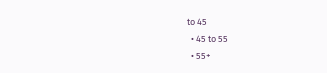to 45
  • 45 to 55
  • 55+